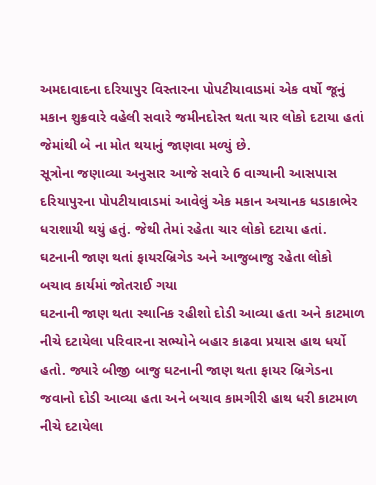અમદાવાદના દરિયાપુર વિસ્તારના પોપટીયાવાડમાં એક વર્ષો જૂનું મકાન શુક્રવારે વહેલી સવારે જમીનદોસ્ત થતા ચાર લોકો દટાયા હતાં જેમાંથી બે ના મોત થયાનું જાણવા મળ્યું છે.
સૂત્રોના જણાવ્યા અનુસાર આજે સવારે 6 વાગ્યાની આસપાસ દરિયાપુરના પોપટીયાવાડમાં આવેલું એક મકાન અચાનક ધડાકાભેર ધરાશાયી થયું હતું. જેથી તેમાં રહેતા ચાર લોકો દટાયા હતાં. ઘટનાની જાણ થતાં ફાયરબ્રિગેડ અને આજુબાજુ રહેતા લોકો બચાવ કાર્યમાં જોતરાઈ ગયા
ઘટનાની જાણ થતા સ્થાનિક રહીશો દોડી આવ્યા હતા અને કાટમાળ નીચે દટાયેલા પરિવારના સભ્યોને બહાર કાઢવા પ્રયાસ હાથ ધર્યો હતો. જ્યારે બીજી બાજુ ઘટનાની જાણ થતા ફાયર બ્રિગેડના જવાનો દોડી આવ્યા હતા અને બચાવ કામગીરી હાથ ધરી કાટમાળ નીચે દટાયેલા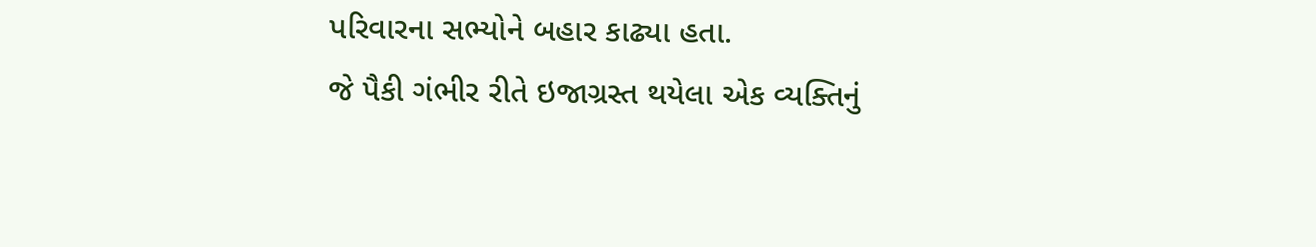પરિવારના સભ્યોને બહાર કાઢ્યા હતા.
જે પૈકી ગંભીર રીતે ઇજાગ્રસ્ત થયેલા એક વ્યક્તિનું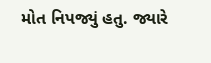મોત નિપજ્યું હતુ. જ્યારે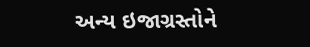અન્ય ઇજાગ્રસ્તોને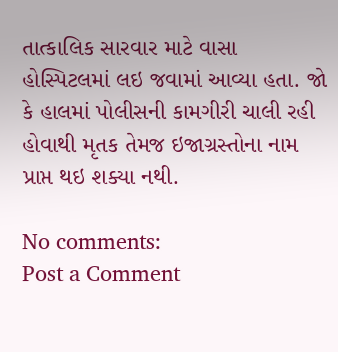તાત્કાલિક સારવાર માટે વાસા હોસ્પિટલમાં લઇ જવામાં આવ્યા હતા. જો કે હાલમાં પોલીસની કામગીરી ચાલી રહી હોવાથી મૃતક તેમજ ઇજાગ્રસ્તોના નામ પ્રાપ્ત થઇ શક્યા નથી.

No comments:
Post a Comment